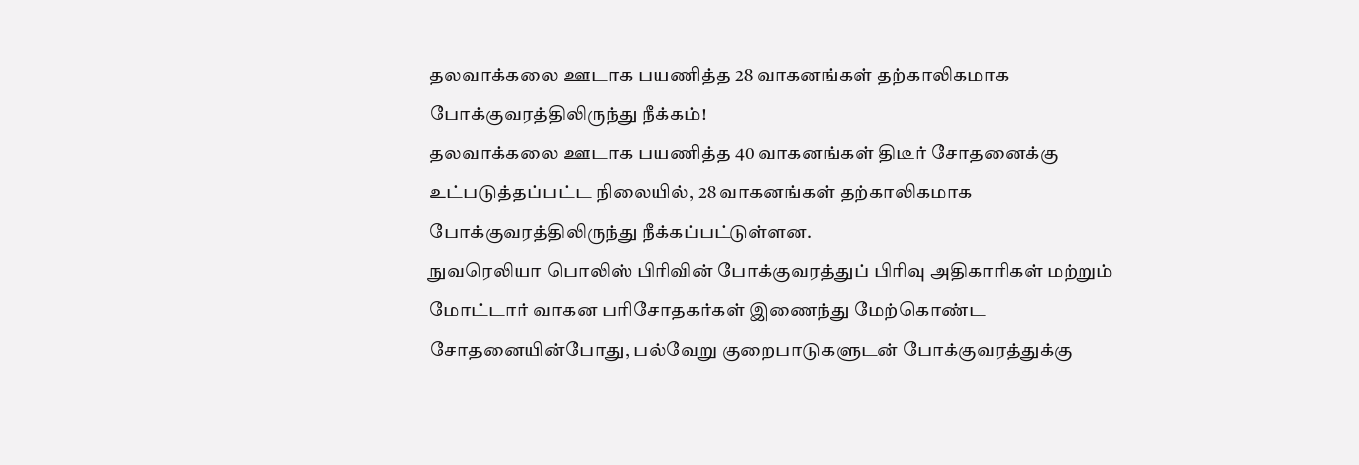தலவாக்கலை ஊடாக பயணித்த 28 வாகனங்கள் தற்காலிகமாக போக்குவரத்திலிருந்து நீக்கம்!
தலவாக்கலை ஊடாக பயணித்த 40 வாகனங்கள் திடீர் சோதனைக்கு உட்படுத்தப்பட்ட நிலையில், 28 வாகனங்கள் தற்காலிகமாக போக்குவரத்திலிருந்து நீக்கப்பட்டுள்ளன.
நுவரெலியா பொலிஸ் பிரிவின் போக்குவரத்துப் பிரிவு அதிகாரிகள் மற்றும் மோட்டார் வாகன பரிசோதகர்கள் இணைந்து மேற்கொண்ட சோதனையின்போது, பல்வேறு குறைபாடுகளுடன் போக்குவரத்துக்கு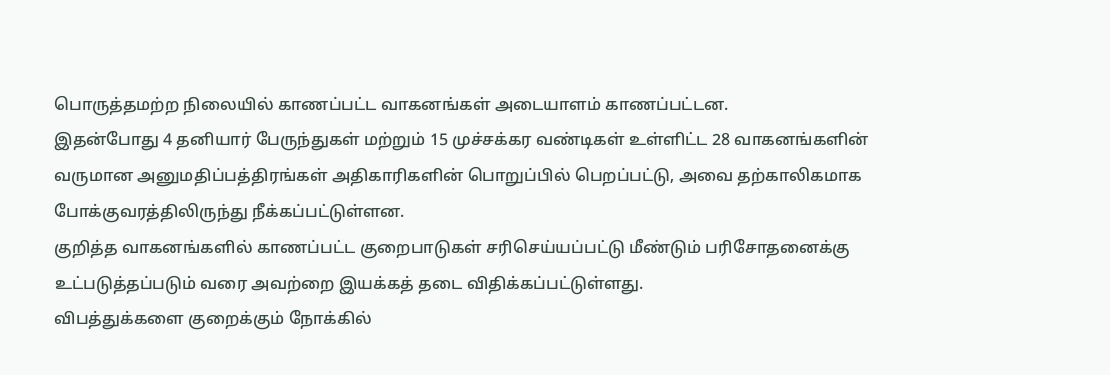பொருத்தமற்ற நிலையில் காணப்பட்ட வாகனங்கள் அடையாளம் காணப்பட்டன.
இதன்போது 4 தனியார் பேருந்துகள் மற்றும் 15 முச்சக்கர வண்டிகள் உள்ளிட்ட 28 வாகனங்களின் வருமான அனுமதிப்பத்திரங்கள் அதிகாரிகளின் பொறுப்பில் பெறப்பட்டு, அவை தற்காலிகமாக போக்குவரத்திலிருந்து நீக்கப்பட்டுள்ளன.
குறித்த வாகனங்களில் காணப்பட்ட குறைபாடுகள் சரிசெய்யப்பட்டு மீண்டும் பரிசோதனைக்கு உட்படுத்தப்படும் வரை அவற்றை இயக்கத் தடை விதிக்கப்பட்டுள்ளது.
விபத்துக்களை குறைக்கும் நோக்கில்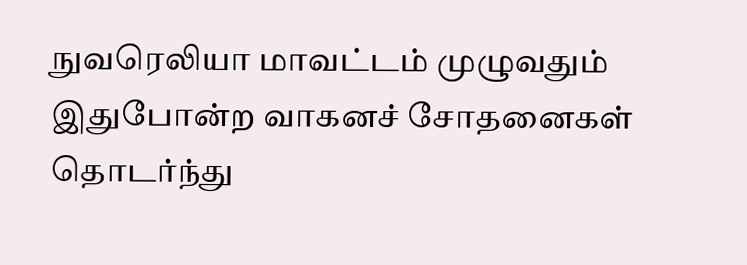நுவரெலியா மாவட்டம் முழுவதும் இதுபோன்ற வாகனச் சோதனைகள் தொடர்ந்து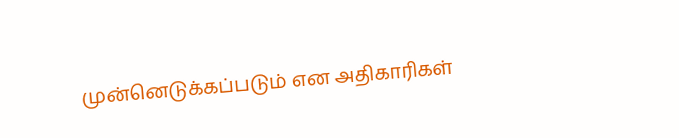முன்னெடுக்கப்படும் என அதிகாரிகள்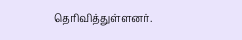தெரிவித்துள்ளனர்.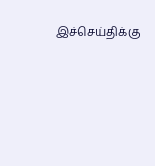இச்செய்திக்கு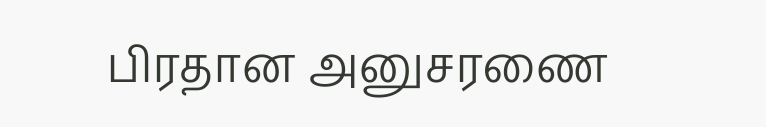பிரதான அனுசரணை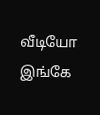வீடியோ இங்கே